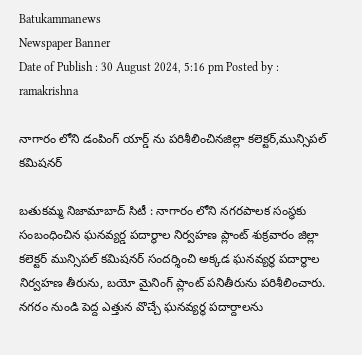Batukammanews
Newspaper Banner
Date of Publish : 30 August 2024, 5:16 pm Posted by : ramakrishna

నాగారం లోని డంపింగ్ యార్డ్ ను పరిశీలించినజిల్లా కలెక్టర్,మున్సిపల్ కమిషనర్

బతుకమ్మ నిజామాబాద్ సిటీ : నాగారం లోని నగరపాలక సంస్థకు సంబంధించిన ఘనవ్యర్డ పదార్థాల నిర్వహణ ప్లాంట్ శుక్రవారం జిల్లా కలెక్టర్ మున్సిపల్ కమిషనర్ సందర్శించి అక్కడ ఘనవ్యర్థ పదార్థాల నిర్వహణ తీరును, బయో మైనింగ్ ప్లాంట్ పనితీరును పరిశీలించారు. నగరం నుండి పెద్ద ఎత్తున వొచ్చే ఘనవ్యర్థ పదార్దాలను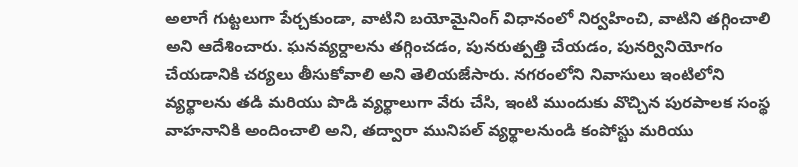అలాగే గుట్టలుగా పేర్చకుండా, వాటిని బయోమైనింగ్ విధానంలో నిర్వహించి, వాటిని తగ్గించాలి అని ఆదేశించారు. ఘనవ్యర్దాలను తగ్గించడం, పునరుత్పత్తి చేయడం, పునర్వినియోగం చేయడానికి చర్యలు తీసుకోవాలి అని తెలియజేసారు. నగరంలోని నివాసులు ఇంటిలోని వ్యర్థాలను తడి మరియు పొడి వ్యర్థాలుగా వేరు చేసి, ఇంటి ముందుకు వొచ్చిన పురపాలక సంస్థ వాహనానికి అందించాలి అని, తద్వారా మునిపల్ వ్యర్థాలనుండి కంపోస్టు మరియు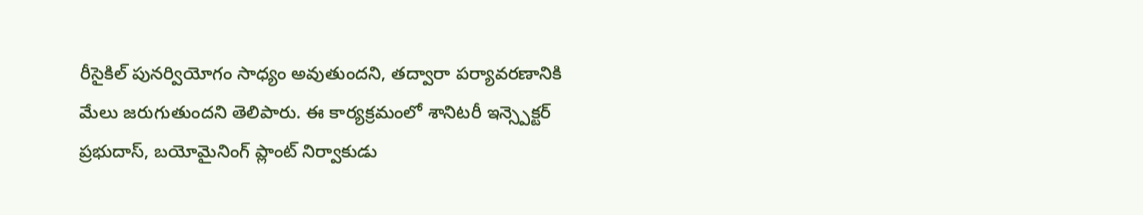రీసైకిల్ పునర్వియోగం సాధ్యం అవుతుందని, తద్వారా పర్యావరణానికి మేలు జరుగుతుందని తెలిపారు. ఈ కార్యక్రమంలో శానిటరీ ఇన్స్పెక్టర్ ప్రభుదాస్, బయోమైనింగ్ ప్లాంట్ నిర్వాకుడు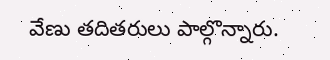వేణు తదితరులు పాల్గొన్నారు.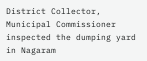District Collector, Municipal Commissioner inspected the dumping yard in Nagaram